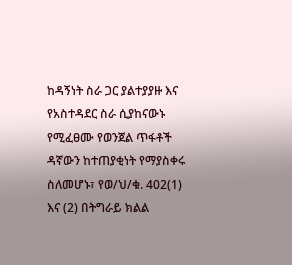ከዳኝነት ስራ ጋር ያልተያያዙ እና የአስተዳደር ስራ ሲያከናውኑ የሚፈፀሙ የወንጀል ጥፋቶች ዳኛውን ከተጠያቂነት የማያስቀሩ ስለመሆኑ፣ የወ/ህ/ቁ. 402(1) እና (2) በትግራይ ክልል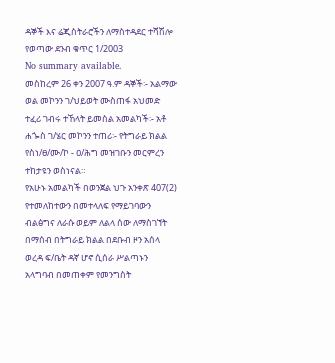ዳኞች እና ሬጂስትራሮችን ለማስተዳደር ተሻሽሎ የወጣው ደንብ ቁጥር 1/2003
No summary available.
መስከረም 26 ቀን 2007 ዓ.ም ዳኞች፡- አልማው ወል መኮንን ገ/ህይወት ሙስጠፋ አህመድ ተፈሪ ገብሩ ተኸላት ይመስል አመልካች፡- አቶ ሐጐስ ገ/ሄር መኮንን ተጠሪ፡- የትግራይ ክልል የስነ/ፀ/ሙ/ኮ - ዐ/ሕግ መዝገቡን መርምረን ተከታዩን ወስነናል።
የአሁኑ አመልካች በወንጀል ህጉ አንቀጽ 407(2) የተመለከተውን በመተላለፍ የማይገባውን ብልፅግና ለራሱ ወይም ለልላ ሰው ለማስገኘት በማሰብ በትግራይ ክልል በደቡብ ዞን አሰላ ወረዳ ፍ/ቤት ዳኛ ሆኖ ሲሰራ ሥልጣኑን አላግባብ በመጠቀም የመንግስት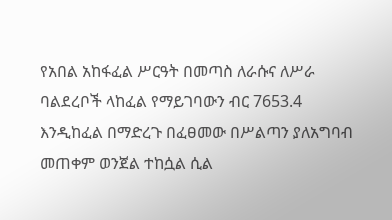የአበል አከፋፈል ሥርዓት በመጣስ ለራሱና ለሥራ ባልደረቦች ላከፈል የማይገባውን ብር 7653.4 እንዲከፈል በማድረጉ በፈፀመው በሥልጣን ያለአግባብ መጠቀም ወንጀል ተከሷል ሲል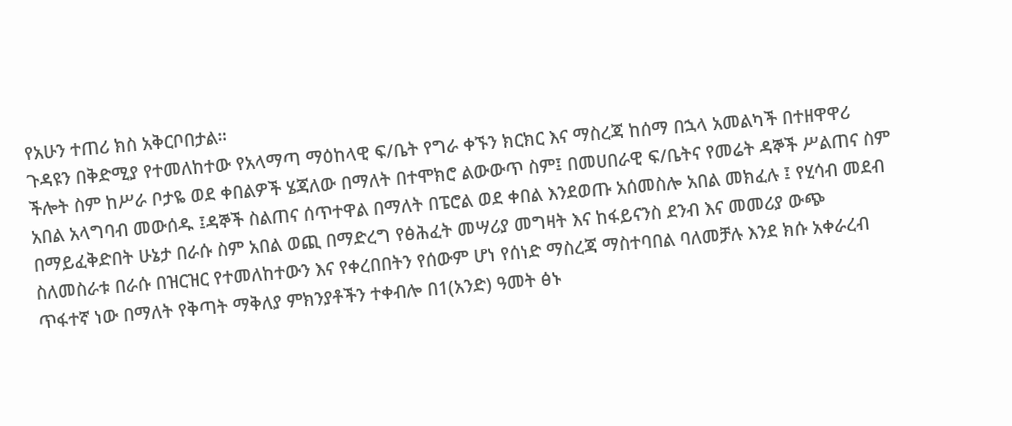የአሁን ተጠሪ ክስ አቅርቦበታል።
ጉዳዩን በቅድሚያ የተመለከተው የአላማጣ ማዕከላዊ ፍ/ቤት የግራ ቀኙን ክርክር እና ማስረጃ ከሰማ በኋላ አመልካች በተዘዋዋሪ ችሎት ስም ከሥራ ቦታዬ ወደ ቀበልዎች ሄጃለው በማለት በተሞክሮ ልውውጥ ስም፤ በመሀበራዊ ፍ/ቤትና የመሬት ዳኞች ሥልጠና ስም አበል አላግባብ መውሰዱ ፤ዳኞች ስልጠና ሰጥተዋል በማለት በፔሮል ወደ ቀበል እንደወጡ አሰመስሎ አበል መክፈሉ ፤ የሂሳብ መደብ በማይፈቅድበት ሁኔታ በራሱ ስም አበል ወጪ በማድረግ የፅሕፈት መሣሪያ መግዛት እና ከፋይናንስ ደንብ እና መመሪያ ውጭ ስለመስራቱ በራሱ በዝርዝር የተመለከተውን እና የቀረበበትን የሰውም ሆነ የሰነድ ማስረጃ ማስተባበል ባለመቻሉ እንደ ክሱ አቀራረብ ጥፋተኛ ነው በማለት የቅጣት ማቅለያ ምክንያቶችን ተቀብሎ በ1(አንድ) ዓመት ፅኑ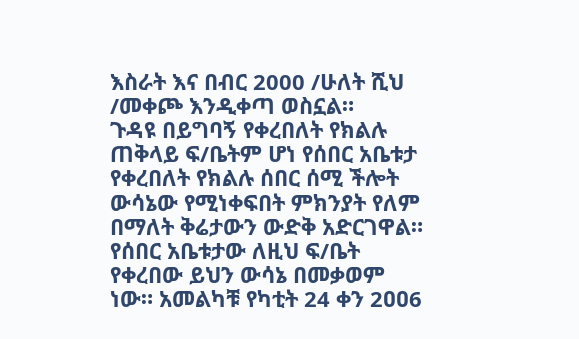እስራት እና በብር 2000 /ሁለት ሺህ /መቀጮ እንዲቀጣ ወስኗል።
ጉዳዩ በይግባኝ የቀረበለት የክልሉ ጠቅላይ ፍ/ቤትም ሆነ የሰበር አቤቱታ የቀረበለት የክልሉ ሰበር ሰሚ ችሎት ውሳኔው የሚነቀፍበት ምክንያት የለም በማለት ቅሬታውን ውድቅ አድርገዋል።
የሰበር አቤቱታው ለዚህ ፍ/ቤት የቀረበው ይህን ውሳኔ በመቃወም ነው። አመልካቹ የካቲት 24 ቀን 2ዐዐ6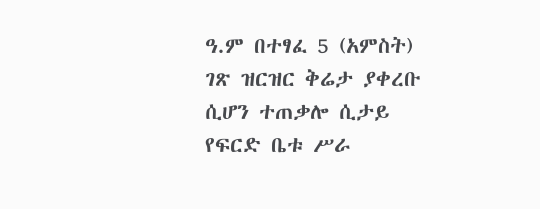ዓ.ም በተፃፈ 5 (አምስት) ገጽ ዝርዝር ቅሬታ ያቀረቡ ሲሆን ተጠቃሎ ሲታይ የፍርድ ቤቱ ሥራ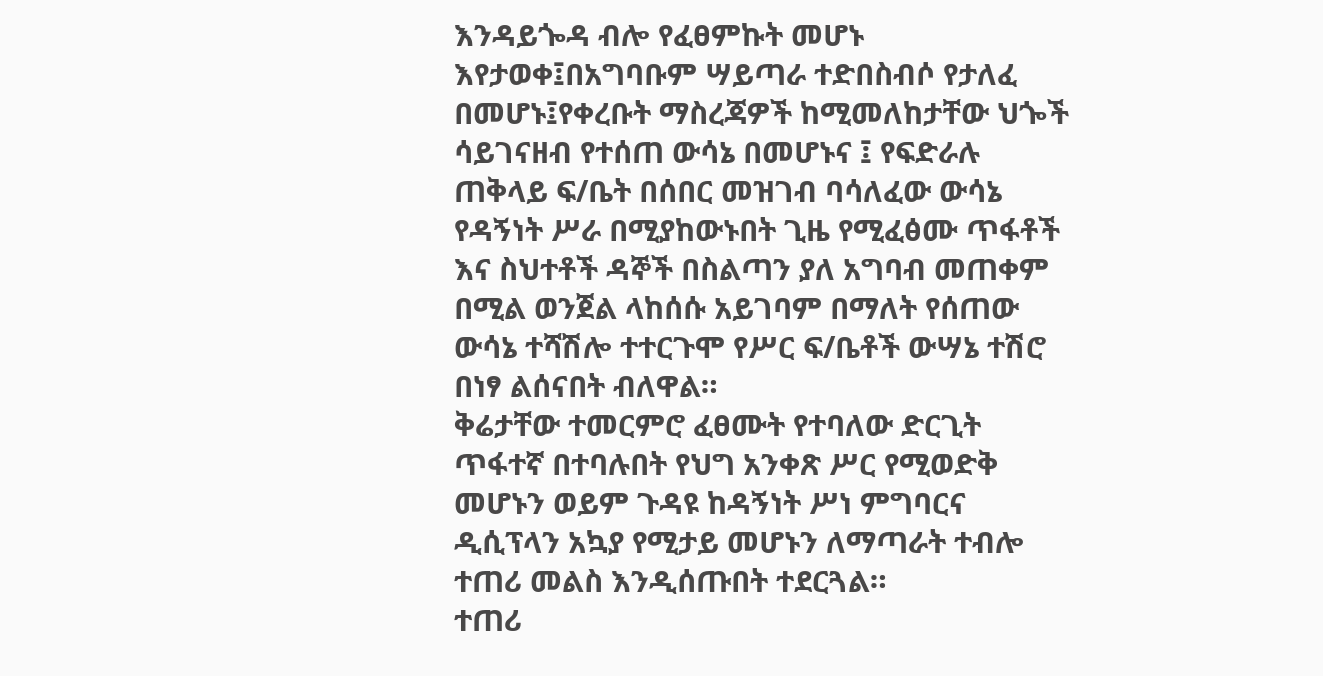እንዳይጐዳ ብሎ የፈፀምኩት መሆኑ እየታወቀ፤በአግባቡም ሣይጣራ ተድበስብሶ የታለፈ በመሆኑ፤የቀረቡት ማስረጃዎች ከሚመለከታቸው ህጐች ሳይገናዘብ የተሰጠ ውሳኔ በመሆኑና ፤ የፍድራሉ ጠቅላይ ፍ/ቤት በሰበር መዝገብ ባሳለፈው ውሳኔ የዳኝነት ሥራ በሚያከውኑበት ጊዜ የሚፈፅሙ ጥፋቶች እና ስህተቶች ዳኞች በስልጣን ያለ አግባብ መጠቀም በሚል ወንጀል ላከሰሱ አይገባም በማለት የሰጠው ውሳኔ ተሻሽሎ ተተርጉሞ የሥር ፍ/ቤቶች ውሣኔ ተሽሮ በነፃ ልሰናበት ብለዋል።
ቅሬታቸው ተመርምሮ ፈፀሙት የተባለው ድርጊት ጥፋተኛ በተባሉበት የህግ አንቀጽ ሥር የሚወድቅ መሆኑን ወይም ጉዳዩ ከዳኝነት ሥነ ምግባርና ዲሲፕላን አኳያ የሚታይ መሆኑን ለማጣራት ተብሎ ተጠሪ መልስ እንዲሰጡበት ተደርጓል።
ተጠሪ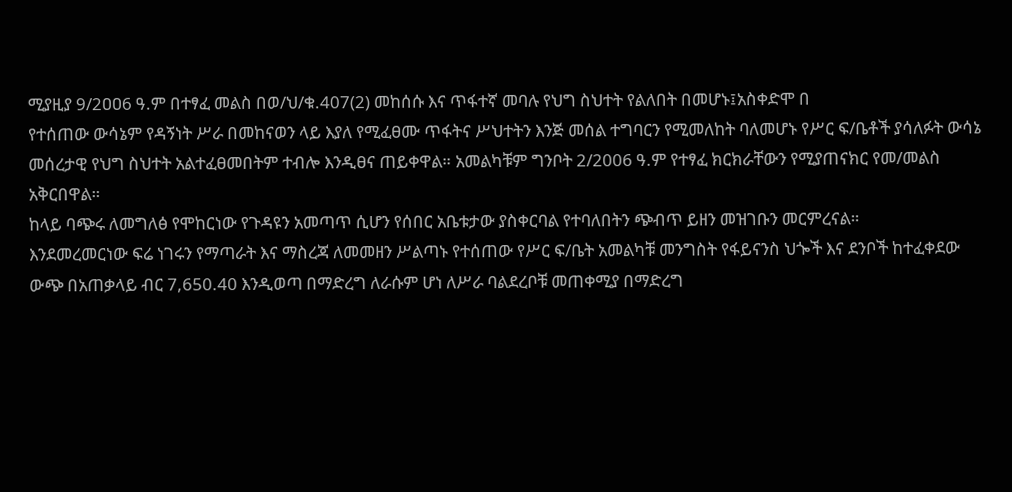ሚያዚያ 9/2ዐዐ6 ዓ.ም በተፃፈ መልስ በወ/ህ/ቁ.407(2) መከሰሱ እና ጥፋተኛ መባሉ የህግ ስህተት የልለበት በመሆኑ፤አስቀድሞ በ
የተሰጠው ውሳኔም የዳኝነት ሥራ በመከናወን ላይ እያለ የሚፈፀሙ ጥፋትና ሥህተትን እንጅ መሰል ተግባርን የሚመለከት ባለመሆኑ የሥር ፍ/ቤቶች ያሳለፉት ውሳኔ መሰረታዊ የህግ ስህተት አልተፈፀመበትም ተብሎ እንዲፀና ጠይቀዋል። አመልካቹም ግንቦት 2/2006 ዓ.ም የተፃፈ ክርክራቸውን የሚያጠናክር የመ/መልስ አቅርበዋል።
ከላይ ባጭሩ ለመግለፅ የሞከርነው የጉዳዩን አመጣጥ ሲሆን የሰበር አቤቱታው ያስቀርባል የተባለበትን ጭብጥ ይዘን መዝገቡን መርምረናል።
እንደመረመርነው ፍሬ ነገሩን የማጣራት እና ማስረጃ ለመመዘን ሥልጣኑ የተሰጠው የሥር ፍ/ቤት አመልካቹ መንግስት የፋይናንስ ህጐች እና ደንቦች ከተፈቀደው ውጭ በአጠቃላይ ብር 7,650.40 እንዲወጣ በማድረግ ለራሱም ሆነ ለሥራ ባልደረቦቹ መጠቀሚያ በማድረግ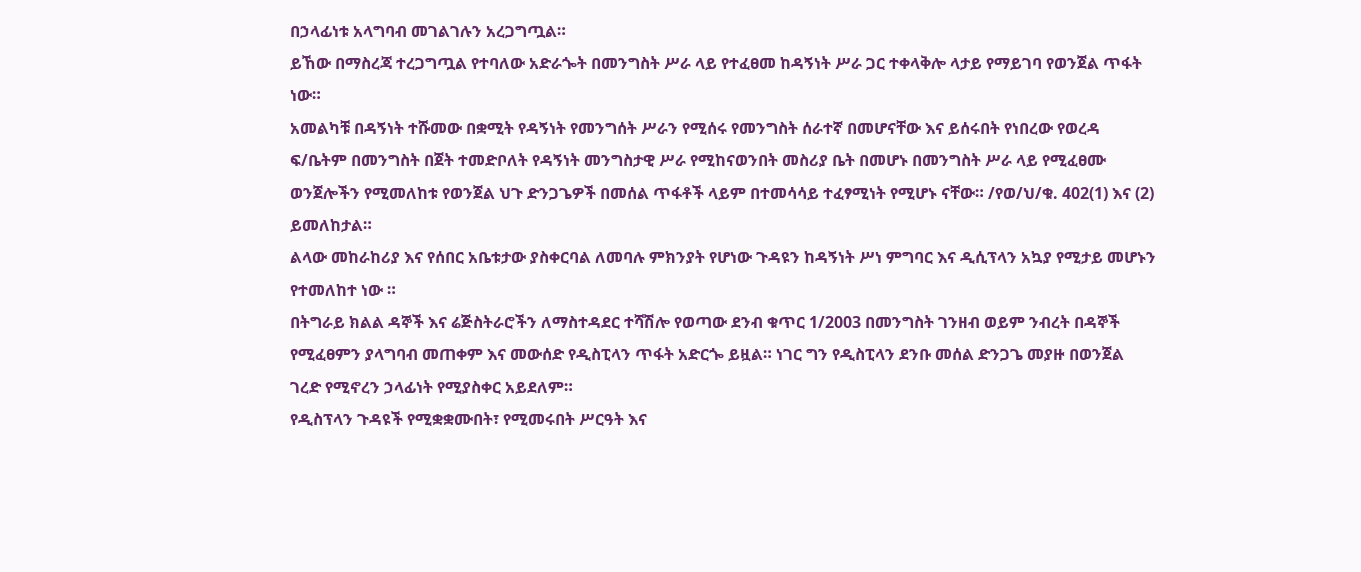በኃላፊነቱ አላግባብ መገልገሉን አረጋግጧል።
ይኸው በማስረጃ ተረጋግጧል የተባለው አድራጐት በመንግስት ሥራ ላይ የተፈፀመ ከዳኝነት ሥራ ጋር ተቀላቅሎ ላታይ የማይገባ የወንጀል ጥፋት ነው።
አመልካቹ በዳኝነት ተሹመው በቋሚት የዳኝነት የመንግሰት ሥራን የሚሰሩ የመንግስት ሰራተኛ በመሆናቸው እና ይሰሩበት የነበረው የወረዳ ፍ/ቤትም በመንግስት በጀት ተመድቦለት የዳኝነት መንግስታዊ ሥራ የሚከናወንበት መስሪያ ቤት በመሆኑ በመንግስት ሥራ ላይ የሚፈፀሙ ወንጀሎችን የሚመለከቱ የወንጀል ህጉ ድንጋጌዎች በመሰል ጥፋቶች ላይም በተመሳሳይ ተፈፃሚነት የሚሆኑ ናቸው። /የወ/ህ/ቁ. 402(1) እና (2) ይመለከታል።
ልላው መከራከሪያ እና የሰበር አቤቱታው ያስቀርባል ለመባሉ ምክንያት የሆነው ጉዳዩን ከዳኝነት ሥነ ምግባር እና ዲሲፕላን አኳያ የሚታይ መሆኑን የተመለከተ ነው ።
በትግራይ ክልል ዳኞች እና ሬጅስትራሮችን ለማስተዳደር ተሻሽሎ የወጣው ደንብ ቁጥር 1/2003 በመንግስት ገንዘብ ወይም ንብረት በዳኞች የሚፈፀምን ያላግባብ መጠቀም እና መውሰድ የዲስፒላን ጥፋት አድርጐ ይዟል። ነገር ግን የዲስፒላን ደንቡ መሰል ድንጋጌ መያዙ በወንጀል ገረድ የሚኖረን ኃላፊነት የሚያስቀር አይደለም።
የዲስፕላን ጉዳዩች የሚቋቋሙበት፣ የሚመሩበት ሥርዓት እና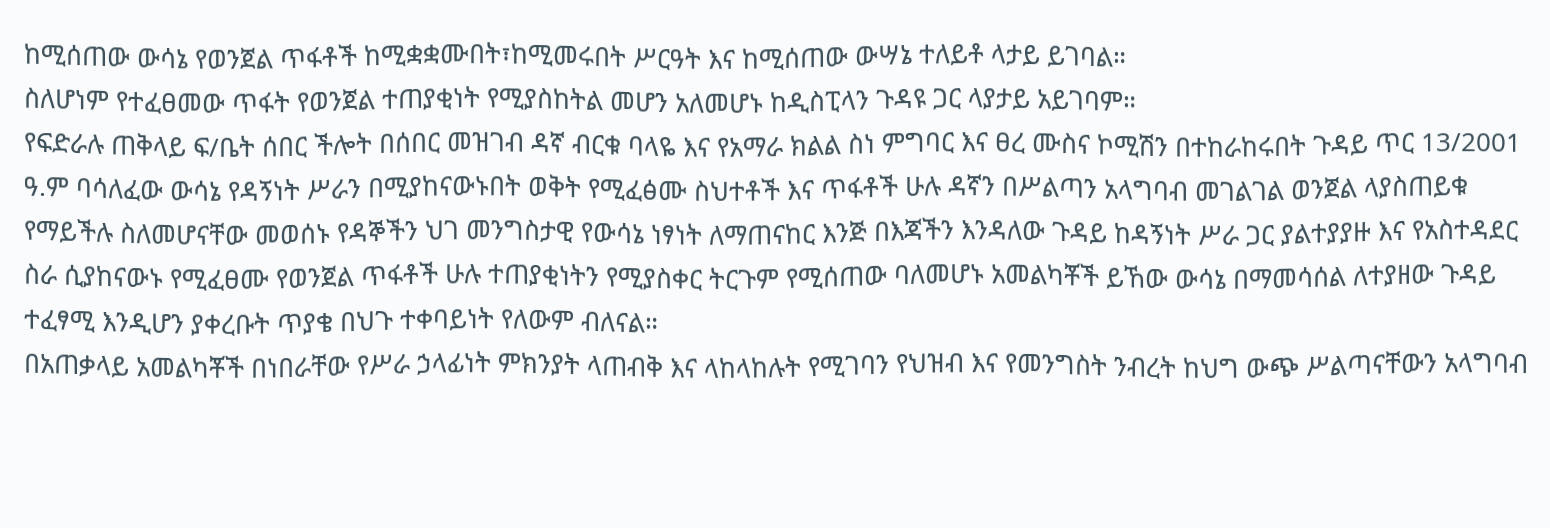ከሚሰጠው ውሳኔ የወንጀል ጥፋቶች ከሚቋቋሙበት፣ከሚመሩበት ሥርዓት እና ከሚሰጠው ውሣኔ ተለይቶ ላታይ ይገባል።
ስለሆነም የተፈፀመው ጥፋት የወንጀል ተጠያቂነት የሚያስከትል መሆን አለመሆኑ ከዲስፒላን ጉዳዩ ጋር ላያታይ አይገባም።
የፍድራሉ ጠቅላይ ፍ/ቤት ሰበር ችሎት በሰበር መዝገብ ዳኛ ብርቁ ባላዬ እና የአማራ ክልል ስነ ምግባር እና ፀረ ሙስና ኮሚሽን በተከራከሩበት ጉዳይ ጥር 13/2001 ዓ.ም ባሳለፈው ውሳኔ የዳኝነት ሥራን በሚያከናውኑበት ወቅት የሚፈፅሙ ስህተቶች እና ጥፋቶች ሁሉ ዳኛን በሥልጣን አላግባብ መገልገል ወንጀል ላያስጠይቁ የማይችሉ ስለመሆናቸው መወሰኑ የዳኞችን ህገ መንግስታዊ የውሳኔ ነፃነት ለማጠናከር እንጅ በእጃችን እንዳለው ጉዳይ ከዳኝነት ሥራ ጋር ያልተያያዙ እና የአስተዳደር ስራ ሲያከናውኑ የሚፈፀሙ የወንጀል ጥፋቶች ሁሉ ተጠያቂነትን የሚያስቀር ትርጉም የሚሰጠው ባለመሆኑ አመልካቾች ይኸው ውሳኔ በማመሳሰል ለተያዘው ጉዳይ ተፈፃሚ እንዲሆን ያቀረቡት ጥያቄ በህጉ ተቀባይነት የለውም ብለናል።
በአጠቃላይ አመልካቾች በነበራቸው የሥራ ኃላፊነት ምክንያት ላጠብቅ እና ላከላከሉት የሚገባን የህዝብ እና የመንግስት ንብረት ከህግ ውጭ ሥልጣናቸውን አላግባብ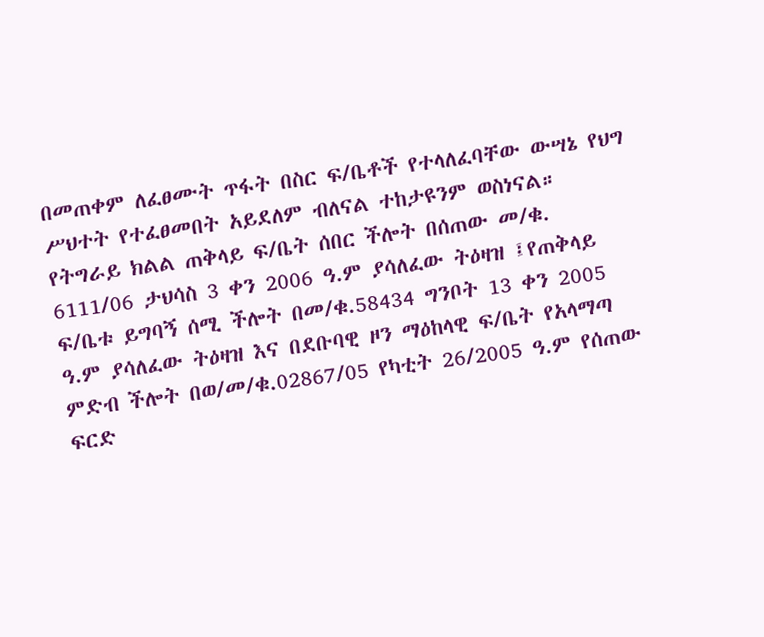በመጠቀም ለፈፀሙት ጥፋት በስር ፍ/ቤቶች የተላለፈባቸው ውሣኔ የህግ ሥህተት የተፈፀመበት አይደለም ብለናል ተከታዩንም ወስነናል።
የትግራይ ክልል ጠቅላይ ፍ/ቤት ሰበር ችሎት በሰጠው መ/ቁ. 6111/06 ታህሳስ 3 ቀን 2006 ዓ.ም ያሳለፈው ትዕዛዝ ፤የጠቅላይ ፍ/ቤቱ ይግባኝ ሰሚ ችሎት በመ/ቁ.58434 ግንቦት 13 ቀን 2005 ዓ.ም ያሳለፈው ትዕዛዝ እና በደቡባዊ ዞን ማዕከላዊ ፍ/ቤት የአላማጣ ምድብ ችሎት በወ/መ/ቁ.02867/05 የካቲት 26/2005 ዓ.ም የሰጠው ፍርድ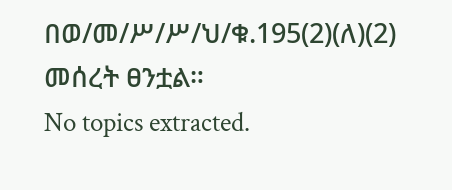በወ/መ/ሥ/ሥ/ህ/ቁ.195(2)(ለ)(2) መሰረት ፀንቷል።
No topics extracted.